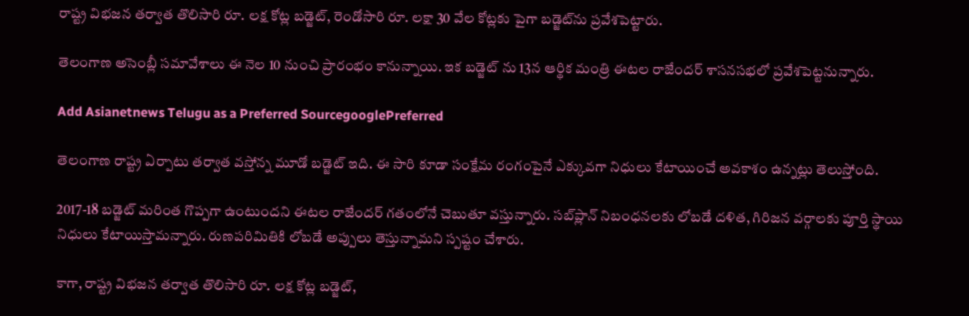రాష్ట్ర విభజన తర్వాత తొలిసారి రూ. లక్ష కోట్ల బడ్జెట్, రెండోసారి రూ. లక్షా 30 వేల కోట్లకు పైగా బడ్జెట్‌ను ప్రవేశపెట్టారు.

తెలంగాణ అసెంబ్లీ సమావేశాలు ఈ నెల 10 నుంచి ప్రారంభం కానున్నాయి. ఇక బడ్జెట్ ను 13న ఆర్థిక మంత్రి ఈటల రాజేందర్ శాసనసభలో ప్రవేశపెట్టనున్నారు.

Add Asianetnews Telugu as a Preferred SourcegooglePreferred

తెలంగాణ రాష్ట్ర ఏర్పాటు తర్వాత వస్తోన్న మూడో బడ్జెట్ ఇది. ఈ సారి కూడా సంక్షేమ రంగంపైనే ఎక్కువగా నిధులు కేటాయించే అవకాశం ఉన్నట్లు తెలుస్తోంది.

2017-18 బడ్జెట్ మరింత గొప్పగా ఉంటుందని ఈటల రాజేందర్ గతంలోనే చెబుతూ వస్తున్నారు. సబ్‌ప్లాన్ నిబంధనలకు లోబడే దళిత, గిరిజన వర్గాలకు పూర్తి స్థాయి నిధులు కేటాయిస్తామన్నారు. రుణపరిమితికి లోబడే అప్పులు తెస్తున్నామని స్పష్టం చేశారు.

కాగా, రాష్ట్ర విభజన తర్వాత తొలిసారి రూ. లక్ష కోట్ల బడ్జెట్,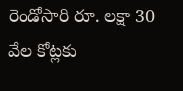రెండోసారి రూ. లక్షా 30 వేల కోట్లకు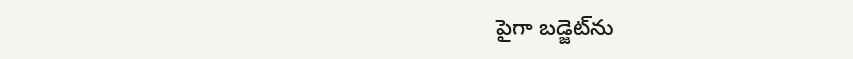పైగా బడ్జెట్‌ను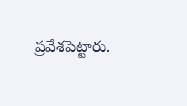ప్రవేశపెట్టారు.